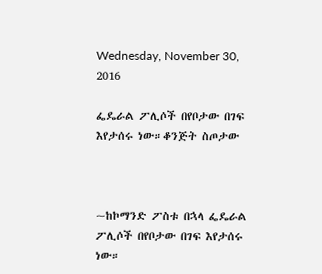Wednesday, November 30, 2016

ፌዴራል ፖሊሶች በየቦታው በገፍ እየታሰሩ ነው።ቆንጅት ስጦታው



~ከኮማንድ ፖስቱ በኋላ ፌዴራል ፖሊሶች በየቦታው በገፍ እየታሰሩ ነው።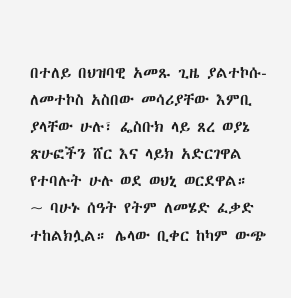በተለይ በህዝባዊ አመጹ ጊዜ ያልተኮሱ-ለመተኮስ አስበው መሳሪያቸው እምቢ ያላቸው ሁሉ፣ ፌስቡክ ላይ ጸረ ወያኔ ጽሁፎችን ሸር እና ላይክ አድርገዋል የተባሉት ሁሉ ወደ ወህኒ ወርደዋል።
~ ባሁኑ ሰዓት የትም ለመሄድ ፈቃድ ተከልክሏል። ሌላው ቢቀር ከካም ውጭ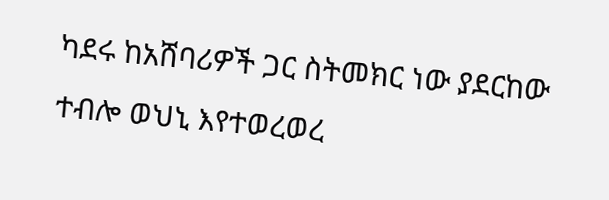ካደሩ ከአሸባሪዎች ጋር ስትመክር ነው ያደርከው ተብሎ ወህኒ እየተወረወረ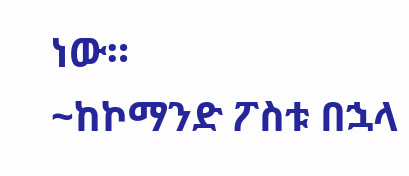ነው።
~ከኮማንድ ፖስቱ በኋላ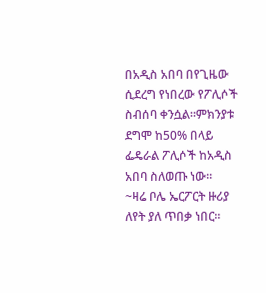በአዲስ አበባ በየጊዜው ሲደረግ የነበረው የፖሊሶች ስብሰባ ቀንሷል።ምክንያቱ ደግሞ ከ50% በላይ ፌዴራል ፖሊሶች ከአዲስ አበባ ስለወጡ ነው።
~ዛሬ ቦሌ ኤርፖርት ዙሪያ ለየት ያለ ጥበቃ ነበር።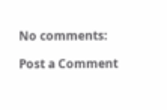No comments:

Post a Comment